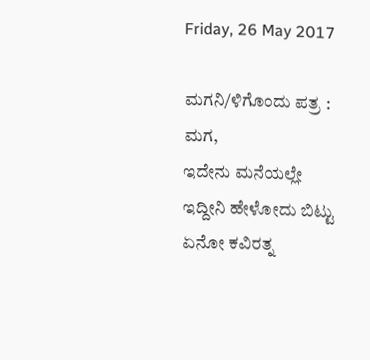Friday, 26 May 2017

ಮಗನಿ/ಳಿಗೊಂದು ಪತ್ರ :
ಮಗ,
ಇದೇನು ಮನೆಯಲ್ಲೇ ಇದ್ದೀನಿ ಹೇಳೋದು ಬಿಟ್ಟು ಏನೋ ಕವಿರತ್ನ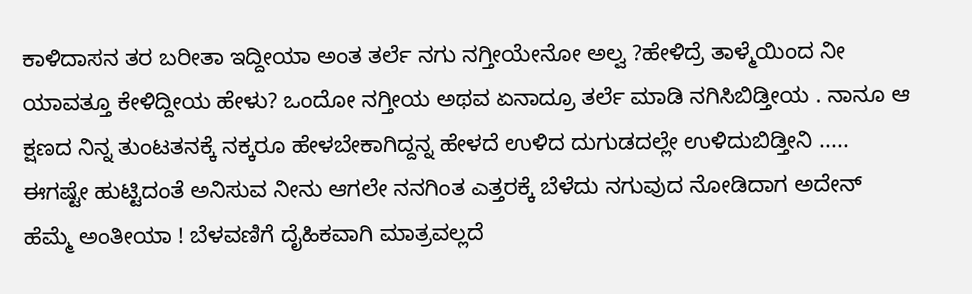ಕಾಳಿದಾಸನ ತರ ಬರೀತಾ ಇದ್ದೀಯಾ ಅಂತ ತರ್ಲೆ ನಗು ನಗ್ತೀಯೇನೋ ಅಲ್ವ ?ಹೇಳಿದ್ರೆ ತಾಳ್ಮೆಯಿಂದ ನೀ ಯಾವತ್ತೂ ಕೇಳಿದ್ದೀಯ ಹೇಳು? ಒಂದೋ ನಗ್ತೀಯ ಅಥವ ಏನಾದ್ರೂ ತರ್ಲೆ ಮಾಡಿ ನಗಿಸಿಬಿಡ್ತೀಯ . ನಾನೂ ಆ ಕ್ಷಣದ ನಿನ್ನ ತುಂಟತನಕ್ಕೆ ನಕ್ಕರೂ ಹೇಳಬೇಕಾಗಿದ್ದನ್ನ ಹೇಳದೆ ಉಳಿದ ದುಗುಡದಲ್ಲೇ ಉಳಿದುಬಿಡ್ತೀನಿ .....
ಈಗಷ್ಟೇ ಹುಟ್ಟಿದಂತೆ ಅನಿಸುವ ನೀನು ಆಗಲೇ ನನಗಿಂತ ಎತ್ತರಕ್ಕೆ ಬೆಳೆದು ನಗುವುದ ನೋಡಿದಾಗ ಅದೇನ್ ಹೆಮ್ಮೆ ಅಂತೀಯಾ ! ಬೆಳವಣಿಗೆ ದೈಹಿಕವಾಗಿ ಮಾತ್ರವಲ್ಲದೆ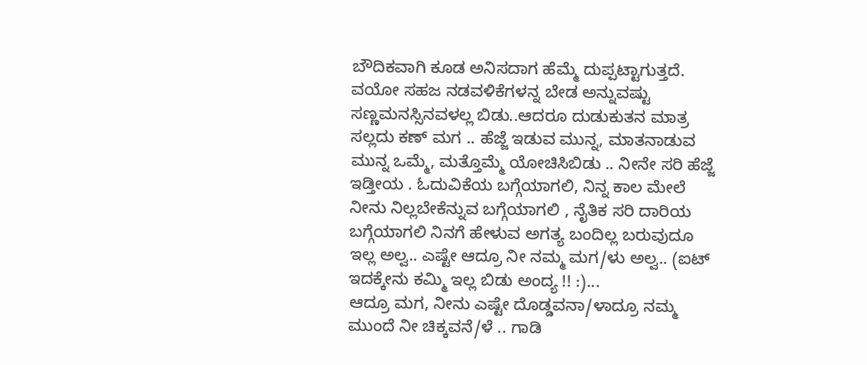ಬೌದಿಕವಾಗಿ ಕೂಡ ಅನಿಸದಾಗ ಹೆಮ್ಮೆ ದುಪ್ಪಟ್ಟಾಗುತ್ತದೆ. ವಯೋ ಸಹಜ ನಡವಳಿಕೆಗಳನ್ನ ಬೇಡ ಅನ್ನುವಷ್ಟು ಸಣ್ಣಮನಸ್ಸಿನವಳಲ್ಲ ಬಿಡು..ಆದರೂ ದುಡುಕುತನ ಮಾತ್ರ ಸಲ್ಲದು ಕಣ್ ಮಗ .. ಹೆಜ್ಜೆ ಇಡುವ ಮುನ್ನ, ಮಾತನಾಡುವ ಮುನ್ನ ಒಮ್ಮೆ, ಮತ್ತೊಮ್ಮೆ ಯೋಚಿಸಿಬಿಡು .. ನೀನೇ ಸರಿ ಹೆಜ್ಜೆ ಇಡ್ತೀಯ . ಓದುವಿಕೆಯ ಬಗ್ಗೆಯಾಗಲಿ, ನಿನ್ನ ಕಾಲ ಮೇಲೆ ನೀನು ನಿಲ್ಲಬೇಕೆನ್ನುವ ಬಗ್ಗೆಯಾಗಲಿ , ನೈತಿಕ ಸರಿ ದಾರಿಯ ಬಗ್ಗೆಯಾಗಲಿ ನಿನಗೆ ಹೇಳುವ ಅಗತ್ಯ ಬಂದಿಲ್ಲ ಬರುವುದೂ ಇಲ್ಲ ಅಲ್ವ.. ಎಷ್ಟೇ ಆದ್ರೂ ನೀ ನಮ್ಮ ಮಗ/ಳು ಅಲ್ವ.. (ಐಟ್ ಇದಕ್ಕೇನು ಕಮ್ಮಿ ಇಲ್ಲ ಬಿಡು ಅಂದ್ಯ !! :)...
ಆದ್ರೂ ಮಗ, ನೀನು ಎಷ್ಟೇ ದೊಡ್ಡವನಾ/ಳಾದ್ರೂ ನಮ್ಮ ಮುಂದೆ ನೀ ಚಿಕ್ಕವನೆ/ಳೆ .. ಗಾಡಿ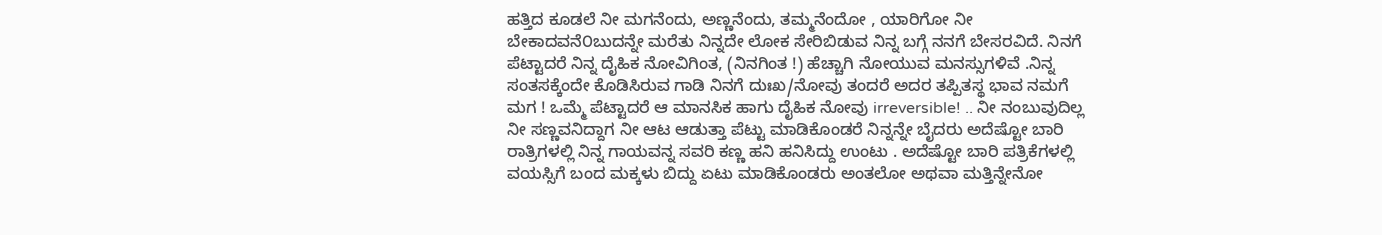ಹತ್ತಿದ ಕೂಡಲೆ ನೀ ಮಗನೆಂದು, ಅಣ್ಣನೆಂದು, ತಮ್ಮನೆಂದೋ , ಯಾರಿಗೋ ನೀ ಬೇಕಾದವನೆ೦ಬುದನ್ನೇ ಮರೆತು ನಿನ್ನದೇ ಲೋಕ ಸೇರಿಬಿಡುವ ನಿನ್ನ ಬಗ್ಗೆ ನನಗೆ ಬೇಸರವಿದೆ. ನಿನಗೆ ಪೆಟ್ಟಾದರೆ ನಿನ್ನ ದೈಹಿಕ ನೋವಿಗಿಂತ, (ನಿನಗಿಂತ !) ಹೆಚ್ಚಾಗಿ ನೋಯುವ ಮನಸ್ಸುಗಳಿವೆ .ನಿನ್ನ ಸಂತಸಕ್ಕೆಂದೇ ಕೊಡಿಸಿರುವ ಗಾಡಿ ನಿನಗೆ ದುಃಖ/ನೋವು ತಂದರೆ ಅದರ ತಪ್ಪಿತಸ್ಥ ಭಾವ ನಮಗೆ ಮಗ ! ಒಮ್ಮೆ ಪೆಟ್ಟಾದರೆ ಆ ಮಾನಸಿಕ ಹಾಗು ದೈಹಿಕ ನೋವು irreversible! .. ನೀ ನಂಬುವುದಿಲ್ಲ ನೀ ಸಣ್ಣವನಿದ್ದಾಗ ನೀ ಆಟ ಆಡುತ್ತಾ ಪೆಟ್ಟು ಮಾಡಿಕೊಂಡರೆ ನಿನ್ನನ್ನೇ ಬೈದರು ಅದೆಷ್ಟೋ ಬಾರಿ ರಾತ್ರಿಗಳಲ್ಲಿ ನಿನ್ನ ಗಾಯವನ್ನ ಸವರಿ ಕಣ್ಣ ಹನಿ ಹನಿಸಿದ್ದು ಉಂಟು . ಅದೆಷ್ಟೋ ಬಾರಿ ಪತ್ರಿಕೆಗಳಲ್ಲಿ ವಯಸ್ಸಿಗೆ ಬಂದ ಮಕ್ಕಳು ಬಿದ್ದು ಏಟು ಮಾಡಿಕೊಂಡರು ಅಂತಲೋ ಅಥವಾ ಮತ್ತಿನ್ನೇನೋ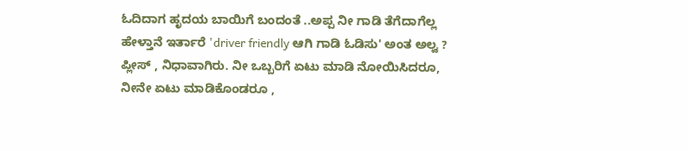ಓದಿದಾಗ ಹೃದಯ ಬಾಯಿಗೆ ಬಂದಂತೆ ..ಅಪ್ಪ ನೀ ಗಾಡಿ ತೆಗೆದಾಗೆಲ್ಲ ಹೇಳ್ತಾನೆ ಇರ್ತಾರೆ 'driver friendly ಆಗಿ ಗಾಡಿ ಓಡಿಸು' ಅಂತ ಅಲ್ವ ? ಪ್ಲೀಸ್ , ನಿಧಾವಾಗಿರು. ನೀ ಒಬ್ಬರಿಗೆ ಏಟು ಮಾಡಿ ನೋಯಿಸಿದರೂ, ನೀನೇ ಏಟು ಮಾಡಿಕೊಂಡರೂ ,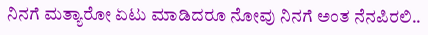ನಿನಗೆ ಮತ್ಯಾರೋ ಏಟು ಮಾಡಿದರೂ ನೋವು ನಿನಗೆ ಅಂತ ನೆನಪಿರಲಿ..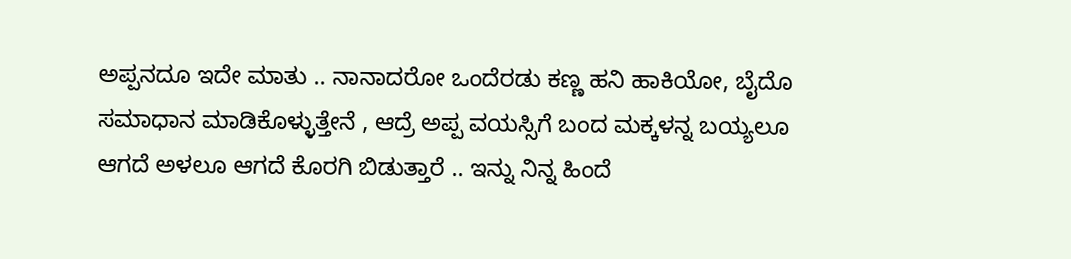ಅಪ್ಪನದೂ ಇದೇ ಮಾತು .. ನಾನಾದರೋ ಒಂದೆರಡು ಕಣ್ಣ ಹನಿ ಹಾಕಿಯೋ, ಬೈದೊ ಸಮಾಧಾನ ಮಾಡಿಕೊಳ್ಳುತ್ತೇನೆ , ಆದ್ರೆ ಅಪ್ಪ ವಯಸ್ಸಿಗೆ ಬಂದ ಮಕ್ಕಳನ್ನ ಬಯ್ಯಲೂ ಆಗದೆ ಅಳಲೂ ಆಗದೆ ಕೊರಗಿ ಬಿಡುತ್ತಾರೆ .. ಇನ್ನು ನಿನ್ನ ಹಿಂದೆ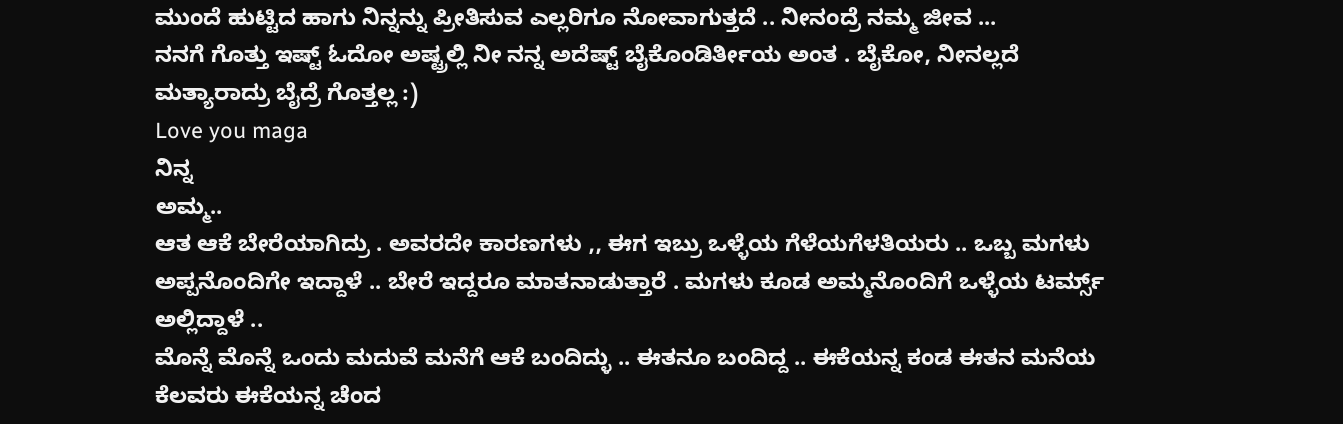ಮುಂದೆ ಹುಟ್ಟಿದ ಹಾಗು ನಿನ್ನನ್ನು ಪ್ರೀತಿಸುವ ಎಲ್ಲರಿಗೂ ನೋವಾಗುತ್ತದೆ .. ನೀನಂದ್ರೆ ನಮ್ಮ ಜೀವ ...
ನನಗೆ ಗೊತ್ತು ಇಷ್ಟ್ ಓದೋ ಅಷ್ಟ್ರಲ್ಲಿ ನೀ ನನ್ನ ಅದೆಷ್ಟ್ ಬೈಕೊಂಡಿರ್ತೀಯ ಅಂತ . ಬೈಕೋ, ನೀನಲ್ಲದೆ ಮತ್ಯಾರಾದ್ರು ಬೈದ್ರೆ ಗೊತ್ತಲ್ಲ :)
Love you maga
ನಿನ್ನ
ಅಮ್ಮ..
ಆತ ಆಕೆ ಬೇರೆಯಾಗಿದ್ರು . ಅವರದೇ ಕಾರಣಗಳು ,, ಈಗ ಇಬ್ರು ಒಳ್ಳೆಯ ಗೆಳೆಯಗೆಳತಿಯರು .. ಒಬ್ಬ ಮಗಳು ಅಪ್ಪನೊಂದಿಗೇ ಇದ್ದಾಳೆ .. ಬೇರೆ ಇದ್ದರೂ ಮಾತನಾಡುತ್ತಾರೆ . ಮಗಳು ಕೂಡ ಅಮ್ಮನೊಂದಿಗೆ ಒಳ್ಳೆಯ ಟರ್ಮ್ಸ್ ಅಲ್ಲಿದ್ದಾಳೆ ..
ಮೊನ್ನೆ ಮೊನ್ನೆ ಒಂದು ಮದುವೆ ಮನೆಗೆ ಆಕೆ ಬಂದಿದ್ಳು .. ಈತನೂ ಬಂದಿದ್ದ .. ಈಕೆಯನ್ನ ಕಂಡ ಈತನ ಮನೆಯ ಕೆಲವರು ಈಕೆಯನ್ನ ಚೆಂದ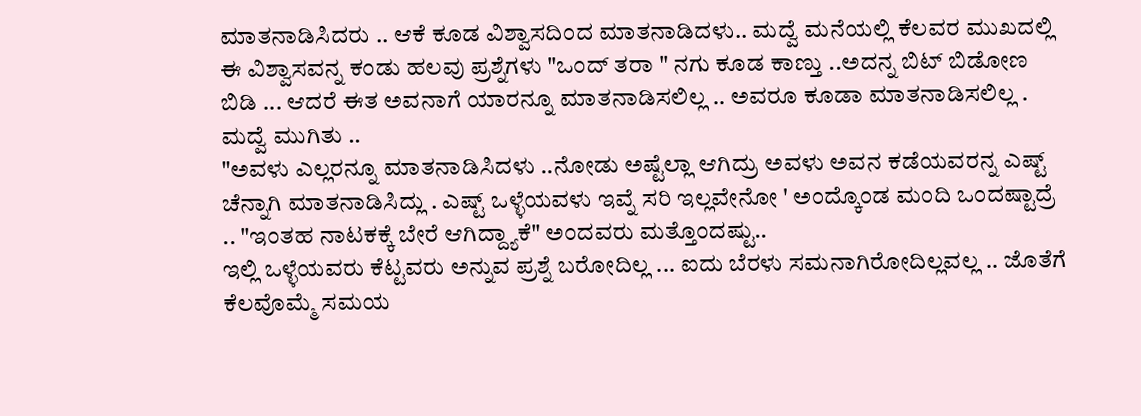ಮಾತನಾಡಿಸಿದರು .. ಆಕೆ ಕೂಡ ವಿಶ್ವಾಸದಿಂದ ಮಾತನಾಡಿದಳು.. ಮದ್ವೆ ಮನೆಯಲ್ಲಿ ಕೆಲವರ ಮುಖದಲ್ಲಿ ಈ ವಿಶ್ವಾಸವನ್ನ ಕಂಡು ಹಲವು ಪ್ರಶ್ನೆಗಳು "ಒಂದ್ ತರಾ " ನಗು ಕೂಡ ಕಾಣ್ತು ..ಅದನ್ನ ಬಿಟ್ ಬಿಡೋಣ ಬಿಡಿ ... ಆದರೆ ಈತ ಅವನಾಗೆ ಯಾರನ್ನೂ ಮಾತನಾಡಿಸಲಿಲ್ಲ .. ಅವರೂ ಕೂಡಾ ಮಾತನಾಡಿಸಲಿಲ್ಲ . ಮದ್ವೆ ಮುಗಿತು ..
"ಅವಳು ಎಲ್ಲರನ್ನೂ ಮಾತನಾಡಿಸಿದಳು ..ನೋಡು ಅಷ್ಟೆಲ್ಲಾ ಆಗಿದ್ರು ಅವಳು ಅವನ ಕಡೆಯವರನ್ನ ಎಷ್ಟ್ ಚೆನ್ನಾಗಿ ಮಾತನಾಡಿಸಿದ್ಲು . ಎಷ್ಟ್ ಒಳ್ಳೆಯವಳು ಇವ್ನೆ ಸರಿ ಇಲ್ಲವೇನೋ ' ಅಂದ್ಕೊಂಡ ಮಂದಿ ಒಂದಷ್ಟಾದ್ರೆ .. "ಇಂತಹ ನಾಟಕಕ್ಕೆ ಬೇರೆ ಆಗಿದ್ದ್ಯಾಕೆ" ಅಂದವರು ಮತ್ತೊಂದಷ್ಟು..
ಇಲ್ಲಿ ಒಳ್ಳೆಯವರು ಕೆಟ್ಟವರು ಅನ್ನುವ ಪ್ರಶ್ನೆ ಬರೋದಿಲ್ಲ ... ಐದು ಬೆರಳು ಸಮನಾಗಿರೋದಿಲ್ಲವಲ್ಲ .. ಜೊತೆಗೆ ಕೆಲವೊಮ್ಮೆ ಸಮಯ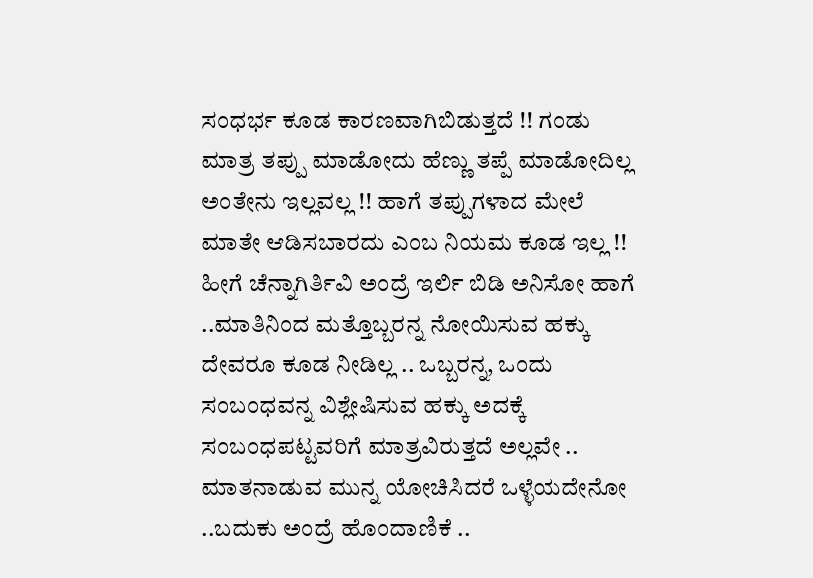ಸಂಧರ್ಭ ಕೂಡ ಕಾರಣವಾಗಿಬಿಡುತ್ತದೆ !! ಗಂಡು ಮಾತ್ರ ತಪ್ಪು ಮಾಡೋದು ಹೆಣ್ಣು ತಪ್ಪೆ ಮಾಡೋದಿಲ್ಲ ಅಂತೇನು ಇಲ್ಲವಲ್ಲ !! ಹಾಗೆ ತಪ್ಪುಗಳಾದ ಮೇಲೆ ಮಾತೇ ಆಡಿಸಬಾರದು ಎಂಬ ನಿಯಮ ಕೂಡ ಇಲ್ಲ !! ಹೀಗೆ ಚೆನ್ನಾಗಿರ್ತಿವಿ ಅಂದ್ರೆ ಇರ್ಲಿ ಬಿಡಿ ಅನಿಸೋ ಹಾಗೆ ..ಮಾತಿನಿಂದ ಮತ್ತೊಬ್ಬರನ್ನ ನೋಯಿಸುವ ಹಕ್ಕು ದೇವರೂ ಕೂಡ ನೀಡಿಲ್ಲ .. ಒಬ್ಬರನ್ನ, ಒಂದು ಸಂಬಂಧವನ್ನ ವಿಶ್ಲೇಷಿಸುವ ಹಕ್ಕು ಅದಕ್ಕೆ ಸಂಬಂಧಪಟ್ಟವರಿಗೆ ಮಾತ್ರವಿರುತ್ತದೆ ಅಲ್ಲವೇ .. ಮಾತನಾಡುವ ಮುನ್ನ ಯೋಚಿಸಿದರೆ ಒಳ್ಳೆಯದೇನೋ ..ಬದುಕು ಅಂದ್ರೆ ಹೊಂದಾಣಿಕೆ ..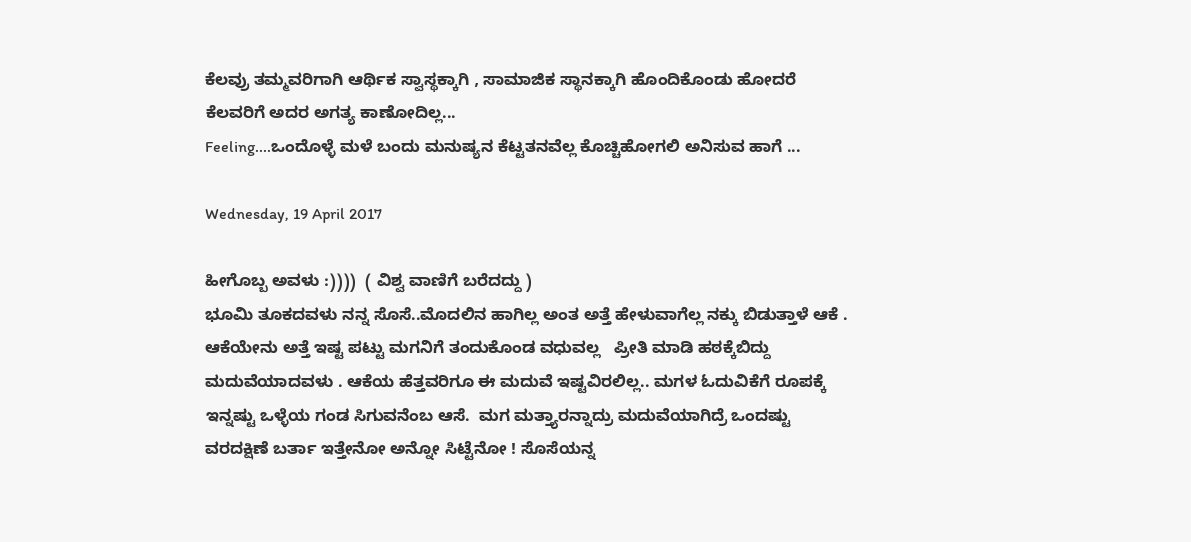ಕೆಲವ್ರು ತಮ್ಮವರಿಗಾಗಿ ಆರ್ಥಿಕ ಸ್ವಾಸ್ಥಕ್ಕಾಗಿ , ಸಾಮಾಜಿಕ ಸ್ಥಾನಕ್ಕಾಗಿ ಹೊಂದಿಕೊಂಡು ಹೋದರೆ ಕೆಲವರಿಗೆ ಅದರ ಅಗತ್ಯ ಕಾಣೋದಿಲ್ಲ...
Feeling....ಒಂದೊಳ್ಳೆ ಮಳೆ ಬಂದು ಮನುಷ್ಯನ ಕೆಟ್ಟತನವೆಲ್ಲ ಕೊಚ್ಚಿಹೋಗಲಿ ಅನಿಸುವ ಹಾಗೆ ...

Wednesday, 19 April 2017

ಹೀಗೊಬ್ಬ ಅವಳು :))))  ( ವಿಶ್ವ ವಾಣಿಗೆ ಬರೆದದ್ದು )
ಭೂಮಿ ತೂಕದವಳು ನನ್ನ ಸೊಸೆ..ಮೊದಲಿನ ಹಾಗಿಲ್ಲ ಅಂತ ಅತ್ತೆ ಹೇಳುವಾಗೆಲ್ಲ ನಕ್ಕು ಬಿಡುತ್ತಾಳೆ ಆಕೆ .
ಆಕೆಯೇನು ಅತ್ತೆ ಇಷ್ಟ ಪಟ್ಟು ಮಗನಿಗೆ ತಂದುಕೊಂಡ ವಧುವಲ್ಲ   ಪ್ರೀತಿ ಮಾಡಿ ಹಠಕ್ಕೆಬಿದ್ದು ಮದುವೆಯಾದವಳು . ಆಕೆಯ ಹೆತ್ತವರಿಗೂ ಈ ಮದುವೆ ಇಷ್ಟವಿರಲಿಲ್ಲ.. ಮಗಳ ಓದುವಿಕೆಗೆ ರೂಪಕ್ಕೆ ಇನ್ನಷ್ಟು ಒಳ್ಳೆಯ ಗಂಡ ಸಿಗುವನೆಂಬ ಆಸೆ.  ಮಗ ಮತ್ತ್ಯಾರನ್ನಾದ್ರು ಮದುವೆಯಾಗಿದ್ರೆ ಒಂದಷ್ಟು ವರದಕ್ಷಿಣೆ ಬರ್ತಾ ಇತ್ತೇನೋ ಅನ್ನೋ ಸಿಟ್ಟೆನೋ ! ಸೊಸೆಯನ್ನ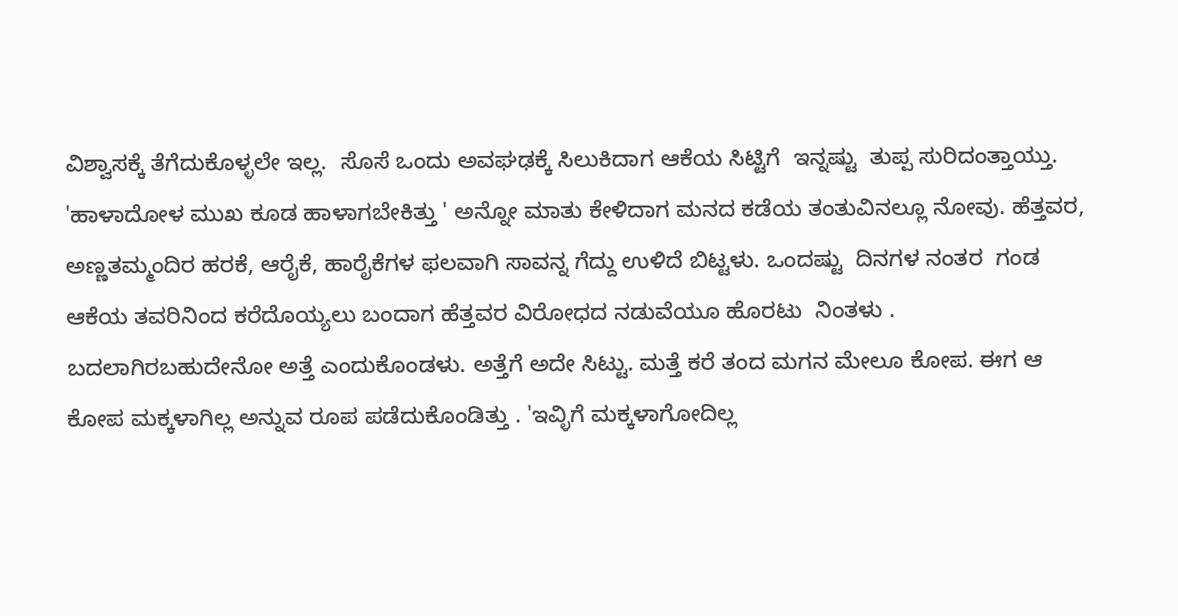ವಿಶ್ವಾಸಕ್ಕೆ ತೆಗೆದುಕೊಳ್ಳಲೇ ಇಲ್ಲ.  ಸೊಸೆ ಒಂದು ಅವಘಢಕ್ಕೆ ಸಿಲುಕಿದಾಗ ಆಕೆಯ ಸಿಟ್ಟಿಗೆ  ಇನ್ನಷ್ಟು  ತುಪ್ಪ ಸುರಿದಂತ್ತಾಯ್ತು. 'ಹಾಳಾದೋಳ ಮುಖ ಕೂಡ ಹಾಳಾಗಬೇಕಿತ್ತು ' ಅನ್ನೋ ಮಾತು ಕೇಳಿದಾಗ ಮನದ ಕಡೆಯ ತಂತುವಿನಲ್ಲೂ ನೋವು. ಹೆತ್ತವರ, ಅಣ್ಣತಮ್ಮಂದಿರ ಹರಕೆ, ಆರೈಕೆ, ಹಾರೈಕೆಗಳ ಫಲವಾಗಿ ಸಾವನ್ನ ಗೆದ್ದು ಉಳಿದೆ ಬಿಟ್ಟಳು. ಒಂದಷ್ಟು  ದಿನಗಳ ನಂತರ  ಗಂಡ ಆಕೆಯ ತವರಿನಿಂದ ಕರೆದೊಯ್ಯಲು ಬಂದಾಗ ಹೆತ್ತವರ ವಿರೋಧದ ನಡುವೆಯೂ ಹೊರಟು  ನಿಂತಳು . ಬದಲಾಗಿರಬಹುದೇನೋ ಅತ್ತೆ ಎಂದುಕೊಂಡಳು. ಅತ್ತೆಗೆ ಅದೇ ಸಿಟ್ಟು. ಮತ್ತೆ ಕರೆ ತಂದ ಮಗನ ಮೇಲೂ ಕೋಪ. ಈಗ ಆ ಕೋಪ ಮಕ್ಕಳಾಗಿಲ್ಲ ಅನ್ನುವ ರೂಪ ಪಡೆದುಕೊಂಡಿತ್ತು . 'ಇವ್ಳಿಗೆ ಮಕ್ಕಳಾಗೋದಿಲ್ಲ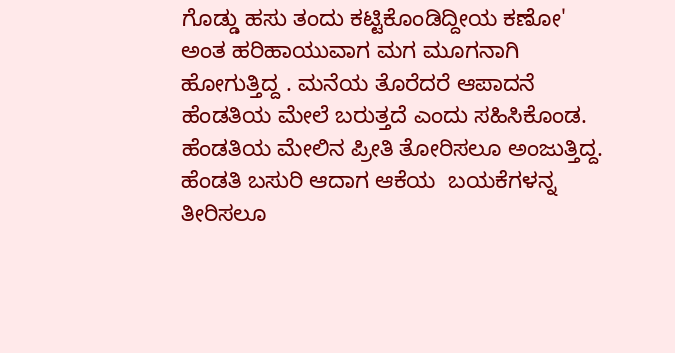ಗೊಡ್ಡು ಹಸು ತಂದು ಕಟ್ಟಿಕೊಂಡಿದ್ದೀಯ ಕಣೋ' ಅಂತ ಹರಿಹಾಯುವಾಗ ಮಗ ಮೂಗನಾಗಿ ಹೋಗುತ್ತಿದ್ದ . ಮನೆಯ ತೊರೆದರೆ ಆಪಾದನೆ ಹೆಂಡತಿಯ ಮೇಲೆ ಬರುತ್ತದೆ ಎಂದು ಸಹಿಸಿಕೊಂಡ. ಹೆಂಡತಿಯ ಮೇಲಿನ ಪ್ರೀತಿ ತೋರಿಸಲೂ ಅಂಜುತ್ತಿದ್ದ. ಹೆಂಡತಿ ಬಸುರಿ ಆದಾಗ ಆಕೆಯ  ಬಯಕೆಗಳನ್ನ ತೀರಿಸಲೂ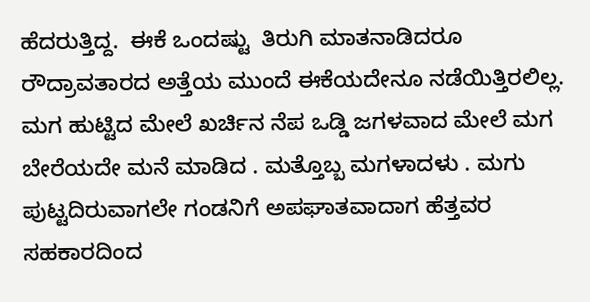ಹೆದರುತ್ತಿದ್ದ.  ಈಕೆ ಒಂದಷ್ಟು  ತಿರುಗಿ ಮಾತನಾಡಿದರೂ ರೌದ್ರಾವತಾರದ ಅತ್ತೆಯ ಮುಂದೆ ಈಕೆಯದೇನೂ ನಡೆಯಿತ್ತಿರಲಿಲ್ಲ. ಮಗ ಹುಟ್ಟಿದ ಮೇಲೆ ಖರ್ಚಿನ ನೆಪ ಒಡ್ಡಿ ಜಗಳವಾದ ಮೇಲೆ ಮಗ ಬೇರೆಯದೇ ಮನೆ ಮಾಡಿದ . ಮತ್ತೊಬ್ಬ ಮಗಳಾದಳು . ಮಗು ಪುಟ್ಟದಿರುವಾಗಲೇ ಗಂಡನಿಗೆ ಅಪಘಾತವಾದಾಗ ಹೆತ್ತವರ ಸಹಕಾರದಿಂದ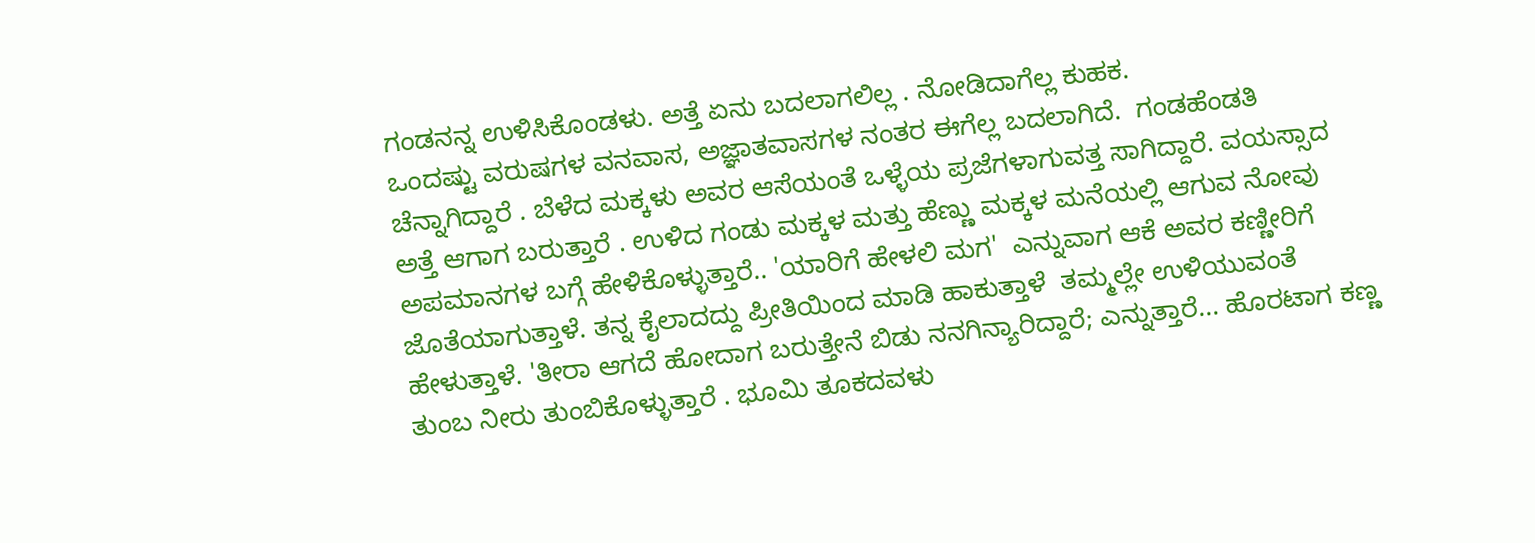ಗಂಡನನ್ನ ಉಳಿಸಿಕೊಂಡಳು. ಅತ್ತೆ ಏನು ಬದಲಾಗಲಿಲ್ಲ . ನೋಡಿದಾಗೆಲ್ಲ ಕುಹಕ.
ಒಂದಷ್ಟು ವರುಷಗಳ ವನವಾಸ, ಅಜ್ಞಾತವಾಸಗಳ ನಂತರ ಈಗೆಲ್ಲ ಬದಲಾಗಿದೆ.  ಗಂಡಹೆಂಡತಿ  ಚೆನ್ನಾಗಿದ್ದಾರೆ . ಬೆಳೆದ ಮಕ್ಕಳು ಅವರ ಆಸೆಯಂತೆ ಒಳ್ಳೆಯ ಪ್ರಜೆಗಳಾಗುವತ್ತ ಸಾಗಿದ್ದಾರೆ. ವಯಸ್ಸಾದ ಅತ್ತೆ ಆಗಾಗ ಬರುತ್ತಾರೆ . ಉಳಿದ ಗಂಡು ಮಕ್ಕಳ ಮತ್ತು ಹೆಣ್ಣು ಮಕ್ಕಳ ಮನೆಯಲ್ಲಿ ಆಗುವ ನೋವು ಅಪಮಾನಗಳ ಬಗ್ಗೆ ಹೇಳಿಕೊಳ್ಳುತ್ತಾರೆ.. 'ಯಾರಿಗೆ ಹೇಳಲಿ ಮಗ'  ಎನ್ನುವಾಗ ಆಕೆ ಅವರ ಕಣ್ಣೀರಿಗೆ  ಜೊತೆಯಾಗುತ್ತಾಳೆ. ತನ್ನ ಕೈಲಾದದ್ದು ಪ್ರೀತಿಯಿಂದ ಮಾಡಿ ಹಾಕುತ್ತಾಳೆ  ತಮ್ಮಲ್ಲೇ ಉಳಿಯುವಂತೆ ಹೇಳುತ್ತಾಳೆ. 'ತೀರಾ ಆಗದೆ ಹೋದಾಗ ಬರುತ್ತೇನೆ ಬಿಡು ನನಗಿನ್ಯಾರಿದ್ದಾರೆ; ಎನ್ನುತ್ತಾರೆ... ಹೊರಟಾಗ ಕಣ್ಣ ತುಂಬ ನೀರು ತುಂಬಿಕೊಳ್ಳುತ್ತಾರೆ . ಭೂಮಿ ತೂಕದವಳು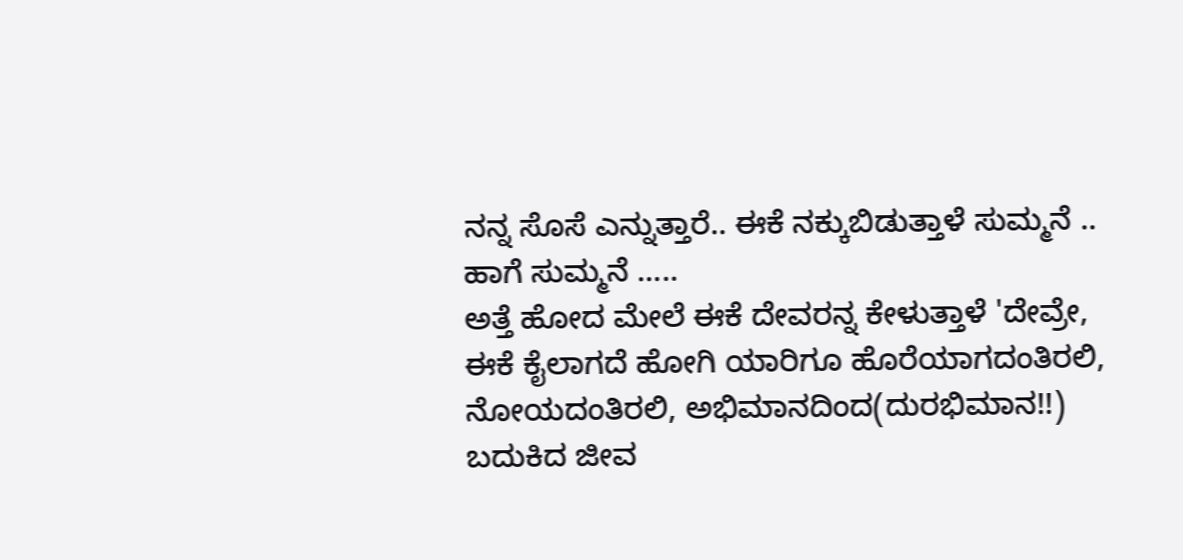ನನ್ನ ಸೊಸೆ ಎನ್ನುತ್ತಾರೆ.. ಈಕೆ ನಕ್ಕುಬಿಡುತ್ತಾಳೆ ಸುಮ್ಮನೆ .. ಹಾಗೆ ಸುಮ್ಮನೆ .....
ಅತ್ತೆ ಹೋದ ಮೇಲೆ ಈಕೆ ದೇವರನ್ನ ಕೇಳುತ್ತಾಳೆ 'ದೇವ್ರೇ, ಈಕೆ ಕೈಲಾಗದೆ ಹೋಗಿ ಯಾರಿಗೂ ಹೊರೆಯಾಗದಂತಿರಲಿ, ನೋಯದಂತಿರಲಿ, ಅಭಿಮಾನದಿಂದ(ದುರಭಿಮಾನ!!) ಬದುಕಿದ ಜೀವ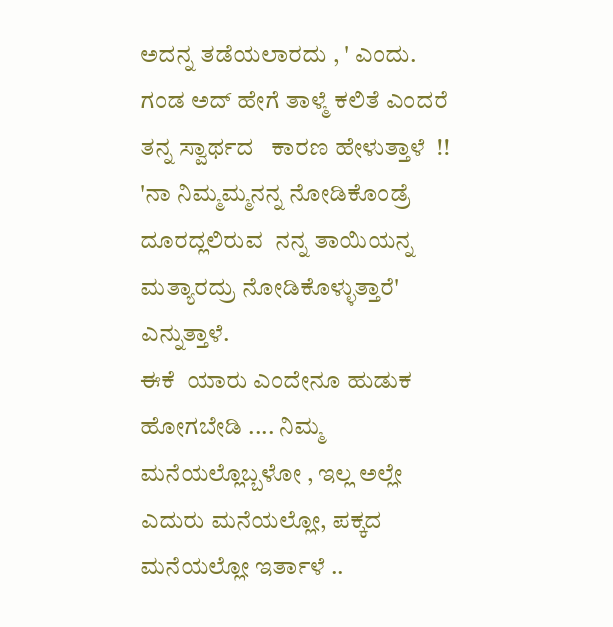ಅದನ್ನ ತಡೆಯಲಾರದು , ' ಎಂದು. ಗಂಡ ಅದ್ ಹೇಗೆ ತಾಳ್ಮೆ ಕಲಿತೆ ಎಂದರೆ ತನ್ನ ಸ್ವಾರ್ಥದ   ಕಾರಣ ಹೇಳುತ್ತಾಳೆ  !! 'ನಾ ನಿಮ್ಮಮ್ಮನನ್ನ ನೋಡಿಕೊಂಡ್ರೆ ದೂರದ್ಲಲಿರುವ  ನನ್ನ ತಾಯಿಯನ್ನ ಮತ್ಯಾರದ್ರು ನೋಡಿಕೊಳ್ಳುತ್ತಾರೆ' ಎನ್ನುತ್ತಾಳೆ.
ಈಕೆ  ಯಾರು ಎಂದೇನೂ ಹುಡುಕ ಹೋಗಬೇಡಿ .... ನಿಮ್ಮ  ಮನೆಯಲ್ಲೊಬ್ಬಳೋ , ಇಲ್ಲ ಅಲ್ಲೇ ಎದುರು ಮನೆಯಲ್ಲೋ, ಪಕ್ಕದ ಮನೆಯಲ್ಲೋ ಇರ್ತಾಳೆ ..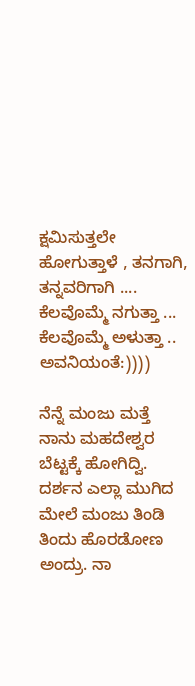ಕ್ಷಮಿಸುತ್ತಲೇ ಹೋಗುತ್ತಾಳೆ , ತನಗಾಗಿ, ತನ್ನವರಿಗಾಗಿ .... ಕೆಲವೊಮ್ಮೆ ನಗುತ್ತಾ ... ಕೆಲವೊಮ್ಮೆ ಅಳುತ್ತಾ .. ಅವನಿಯಂತೆ:))))

ನೆನ್ನೆ ಮಂಜು ಮತ್ತೆ ನಾನು ಮಹದೇಶ್ವರ ಬೆಟ್ಟಕ್ಕೆ ಹೋಗಿದ್ವಿ. ದರ್ಶನ ಎಲ್ಲಾ ಮುಗಿದ ಮೇಲೆ ಮಂಜು ತಿಂಡಿ ತಿಂದು ಹೊರಡೋಣ ಅಂದ್ರು. ನಾ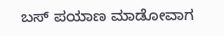ಬಸ್ ಪಯಾಣ ಮಾಡೋವಾಗ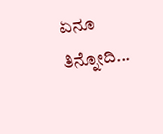ಏನೂ ತಿನ್ನೋದಿ...